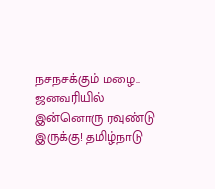நசநசக்கும் மழை.. ஜனவரியில் இன்னொரு ரவுண்டு இருக்கு! தமிழ்நாடு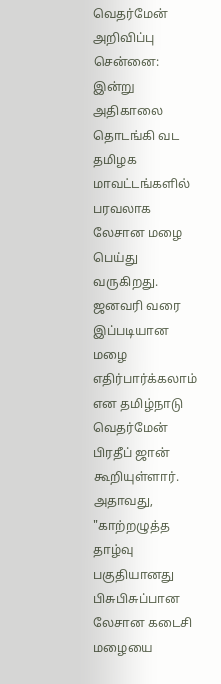வெதர்மேன் அறிவிப்பு
சென்னை: இன்று அதிகாலை தொடங்கி வட தமிழக மாவட்டங்களில் பரவலாக லேசான மழை பெய்து வருகிறது. ஜனவரி வரை இப்படியான மழை எதிர்பார்க்கலாம் என தமிழ்நாடு வெதர்மேன் பிரதீப் ஜான் கூறியுள்ளார்.
அதாவது, "காற்றழுத்த தாழ்வு பகுதியானது பிசுபிசுப்பான லேசான கடைசி மழையை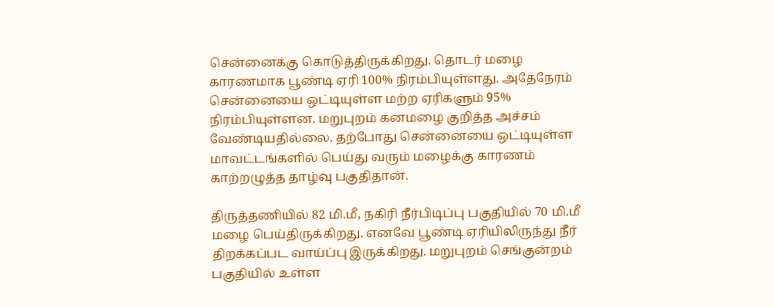சென்னைக்கு கொடுத்திருக்கிறது. தொடர் மழை காரணமாக பூண்டி ஏரி 100% நிரம்பியுள்ளது. அதேநேரம் சென்னையை ஒட்டியுள்ள மற்ற ஏரிகளும் 95% நிரம்பியுள்ளன. மறுபுறம் கனமழை குறித்த அச்சம் வேண்டியதில்லை. தற்போது சென்னையை ஒட்டியுள்ள மாவட்டங்களில் பெய்து வரும் மழைக்கு காரணம் காற்றழுத்த தாழ்வு பகுதிதான்.

திருத்தணியில் 82 மி.மீ, நகிரி நீர்பிடிப்பு பகுதியில் 70 மி.மீ மழை பெய்திருக்கிறது. எனவே பூண்டி ஏரியிலிருந்து நீர் திறக்கப்பட வாய்ப்பு இருக்கிறது. மறுபுறம் செங்குன்றம் பகுதியில் உள்ள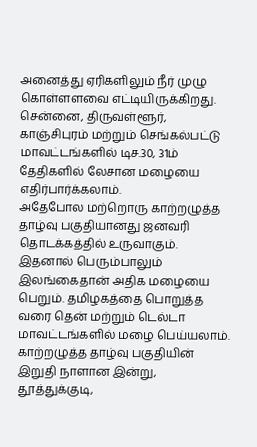அனைத்து ஏரிகளிலும் நீர் முழு கொள்ளளவை எட்டியிருக்கிறது. சென்னை, திருவள்ளூர், காஞ்சிபுரம் மற்றும் செங்கல்பட்டு மாவட்டங்களில் டிச.30, 31ம் தேதிகளில் லேசான மழையை எதிர்பார்க்கலாம்.
அதேபோல மற்றொரு காற்றழுத்த தாழ்வு பகுதியானது ஜனவரி தொடக்கத்தில் உருவாகும். இதனால் பெரும்பாலும் இலங்கைதான் அதிக மழையை பெறும். தமிழகத்தை பொறுத்த வரை தென் மற்றும் டெல்டா மாவட்டங்களில் மழை பெய்யலாம்.
காற்றழுத்த தாழ்வு பகுதியின் இறுதி நாளான இன்று, தூத்துக்குடி,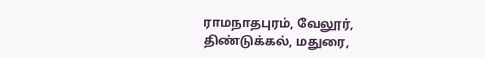ராமநாதபுரம், வேலூர், திண்டுக்கல், மதுரை,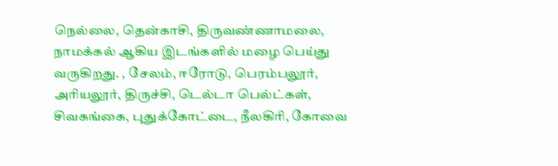நெல்லை, தென்காசி, திருவண்ணாமலை, நாமக்கல் ஆகிய இடங்களில் மழை பெய்து வருகிறது. , சேலம், ஈரோடு, பெரம்பலூர், அரியலூர், திருச்சி, டெல்டா பெல்ட்கள், சிவகங்கை, புதுக்கோட்டை, நீலகிரி, கோவை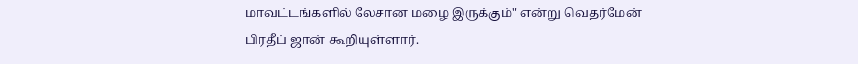மாவட்டங்களில் லேசான மழை இருக்கும்" என்று வெதர்மேன் பிரதீப் ஜான் கூறியுள்ளார்.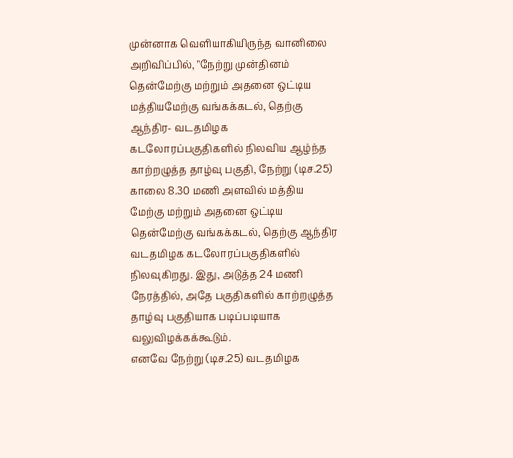முன்னாக வெளியாகியிருந்த வானிலை அறிவிப்பில், "நேற்று முன்தினம் தென்மேற்கு மற்றும் அதனை ஒட்டிய மத்தியமேற்கு வங்கக்கடல், தெற்கு ஆந்திர- வடதமிழக கடலோரப்பகுதிகளில் நிலவிய ஆழ்ந்த காற்றழுத்த தாழ்வு பகுதி, நேற்று (டிச.25) காலை 8.30 மணி அளவில் மத்திய மேற்கு மற்றும் அதனை ஒட்டிய தென்மேற்கு வங்கக்கடல், தெற்கு ஆந்திர வடதமிழக கடலோரப்பகுதிகளில் நிலவுகிறது. இது, அடுத்த 24 மணி நேரத்தில், அதே பகுதிகளில் காற்றழுத்த தாழ்வு பகுதியாக படிப்படியாக வலுவிழக்கக்கூடும்.
எனவே நேற்று (டிச.25) வடதமிழக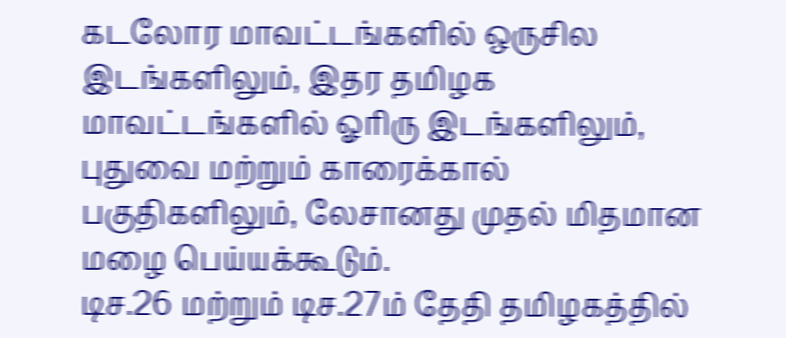கடலோர மாவட்டங்களில் ஒருசில இடங்களிலும், இதர தமிழக மாவட்டங்களில் ஓரிரு இடங்களிலும், புதுவை மற்றும் காரைக்கால் பகுதிகளிலும், லேசானது முதல் மிதமான மழை பெய்யக்கூடும்.
டிச.26 மற்றும் டிச.27ம் தேதி தமிழகத்தில்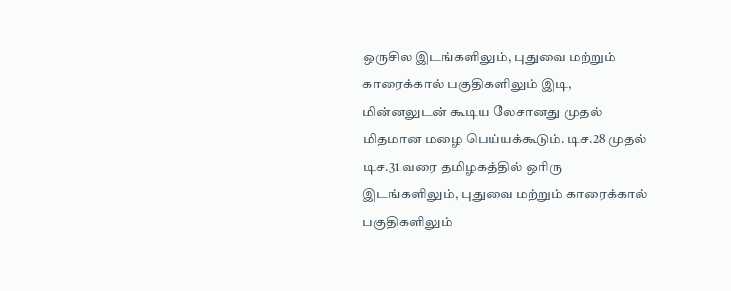ஒருசில இடங்களிலும், புதுவை மற்றும் காரைக்கால் பகுதிகளிலும் இடி, மின்னலுடன் கூடிய லேசானது முதல் மிதமான மழை பெய்யக்கூடும். டிச.28 முதல் டிச.31 வரை தமிழகத்தில் ஒரிரு இடங்களிலும், புதுவை மற்றும் காரைக்கால் பகுதிகளிலும்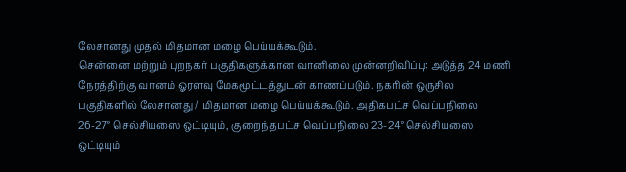லேசானது முதல் மிதமான மழை பெய்யக்கூடும்.
சென்னை மற்றும் புறநகர் பகுதிகளுக்கான வானிலை முன்னறிவிப்பு: அடுத்த 24 மணி நேரத்திற்கு வானம் ஓரளவு மேகமூட்டத்துடன் காணப்படும். நகரின் ஒருசில பகுதிகளில் லேசானது / மிதமான மழை பெய்யக்கூடும். அதிகபட்ச வெப்பநிலை 26-27° செல்சியஸை ஒட்டியும், குறைந்தபட்ச வெப்பநிலை 23-24° செல்சியஸை ஒட்டியும்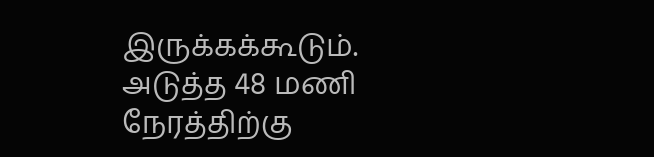இருக்கக்கூடும்.
அடுத்த 48 மணி நேரத்திற்கு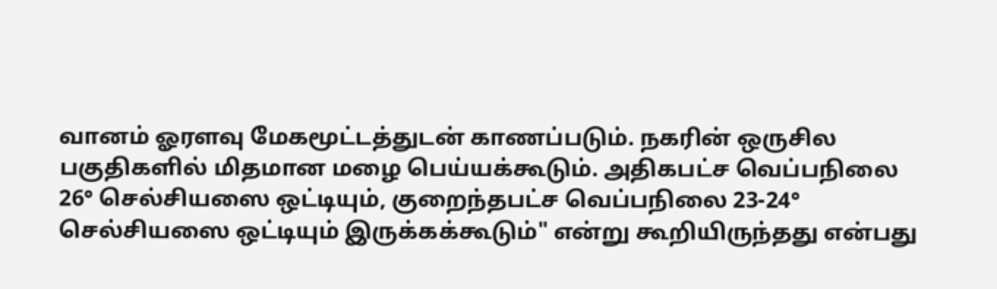வானம் ஓரளவு மேகமூட்டத்துடன் காணப்படும். நகரின் ஒருசில பகுதிகளில் மிதமான மழை பெய்யக்கூடும். அதிகபட்ச வெப்பநிலை 26° செல்சியஸை ஒட்டியும், குறைந்தபட்ச வெப்பநிலை 23-24° செல்சியஸை ஒட்டியும் இருக்கக்கூடும்" என்று கூறியிருந்தது என்பது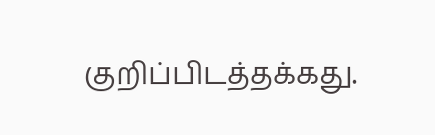குறிப்பிடத்தக்கது.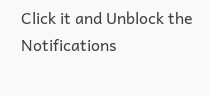Click it and Unblock the Notifications